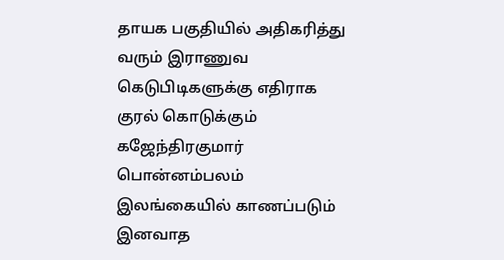தாயக பகுதியில் அதிகரித்து வரும் இராணுவ கெடுபிடிகளுக்கு எதிராக குரல் கொடுக்கும் கஜேந்திரகுமார் பொன்னம்பலம்
இலங்கையில் காணப்படும் இனவாத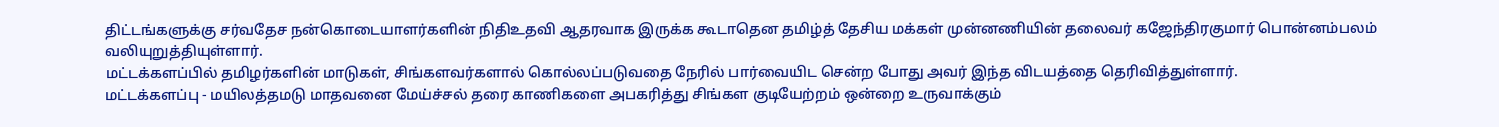திட்டங்களுக்கு சர்வதேச நன்கொடையாளர்களின் நிதிஉதவி ஆதரவாக இருக்க கூடாதென தமிழ்த் தேசிய மக்கள் முன்னணியின் தலைவர் கஜேந்திரகுமார் பொன்னம்பலம் வலியுறுத்தியுள்ளார்.
மட்டக்களப்பில் தமிழர்களின் மாடுகள், சிங்களவர்களால் கொல்லப்படுவதை நேரில் பார்வையிட சென்ற போது அவர் இந்த விடயத்தை தெரிவித்துள்ளார்.
மட்டக்களப்பு - மயிலத்தமடு மாதவனை மேய்ச்சல் தரை காணிகளை அபகரித்து சிங்கள குடியேற்றம் ஒன்றை உருவாக்கும்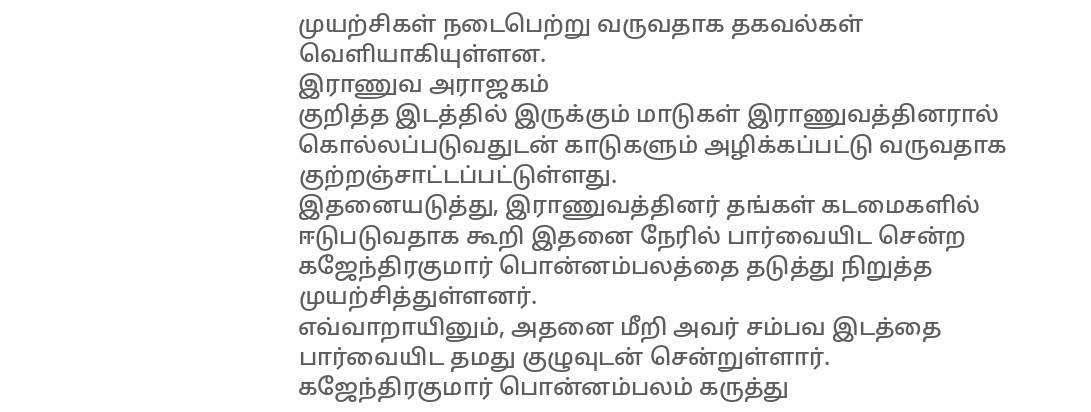முயற்சிகள் நடைபெற்று வருவதாக தகவல்கள் வெளியாகியுள்ளன.
இராணுவ அராஜகம்
குறித்த இடத்தில் இருக்கும் மாடுகள் இராணுவத்தினரால் கொல்லப்படுவதுடன் காடுகளும் அழிக்கப்பட்டு வருவதாக குற்றஞ்சாட்டப்பட்டுள்ளது.
இதனையடுத்து, இராணுவத்தினர் தங்கள் கடமைகளில் ஈடுபடுவதாக கூறி இதனை நேரில் பார்வையிட சென்ற கஜேந்திரகுமார் பொன்னம்பலத்தை தடுத்து நிறுத்த முயற்சித்துள்ளனர்.
எவ்வாறாயினும், அதனை மீறி அவர் சம்பவ இடத்தை பார்வையிட தமது குழுவுடன் சென்றுள்ளார்.
கஜேந்திரகுமார் பொன்னம்பலம் கருத்து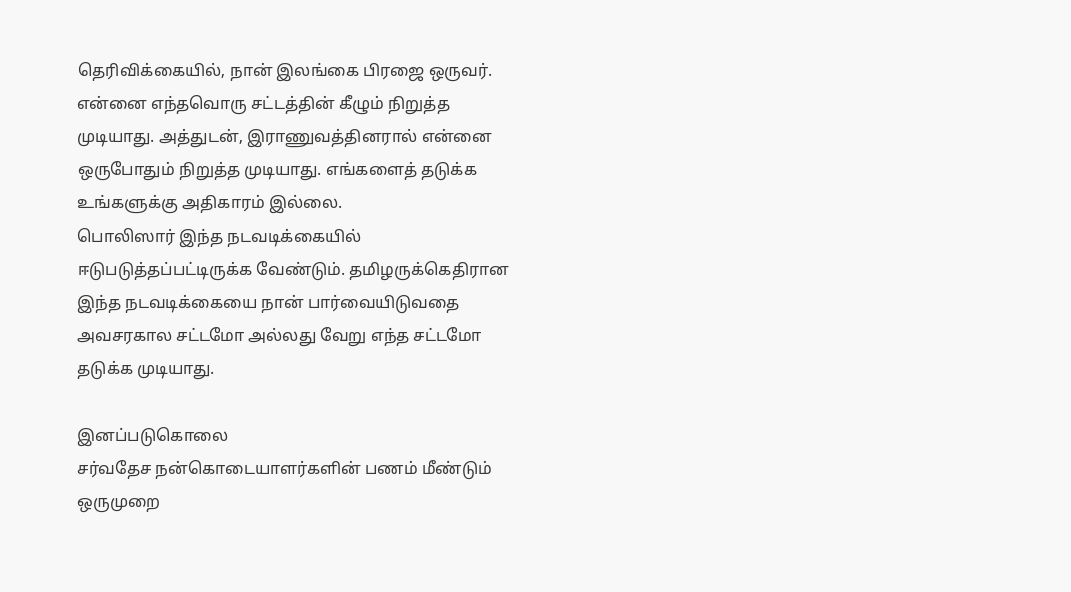தெரிவிக்கையில், நான் இலங்கை பிரஜை ஒருவர். என்னை எந்தவொரு சட்டத்தின் கீழும் நிறுத்த முடியாது. அத்துடன், இராணுவத்தினரால் என்னை ஒருபோதும் நிறுத்த முடியாது. எங்களைத் தடுக்க உங்களுக்கு அதிகாரம் இல்லை.
பொலிஸார் இந்த நடவடிக்கையில் ஈடுபடுத்தப்பட்டிருக்க வேண்டும். தமிழருக்கெதிரான இந்த நடவடிக்கையை நான் பார்வையிடுவதை அவசரகால சட்டமோ அல்லது வேறு எந்த சட்டமோ தடுக்க முடியாது.

இனப்படுகொலை
சர்வதேச நன்கொடையாளர்களின் பணம் மீண்டும் ஒருமுறை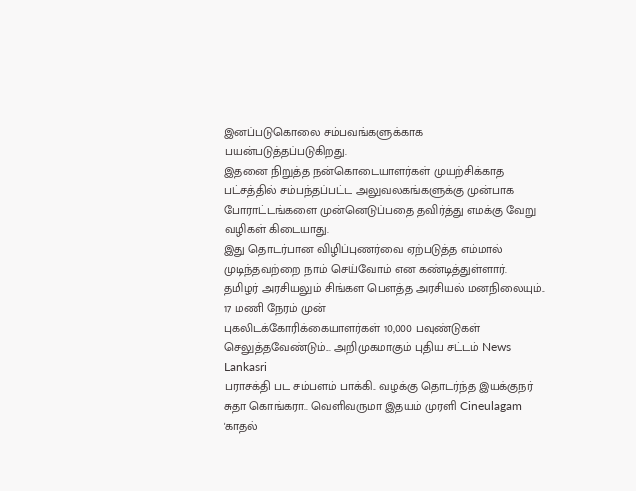இனப்படுகொலை சம்பவங்களுக்காக பயன்படுத்தப்படுகிறது.
இதனை நிறுத்த நன்கொடையாளர்கள் முயற்சிக்காத பட்சத்தில் சம்பந்தப்பட்ட அலுவலகங்களுக்கு முன்பாக போராட்டங்களை முன்னெடுப்பதை தவிர்த்து எமக்கு வேறு வழிகள் கிடையாது.
இது தொடர்பான விழிப்புணர்வை ஏற்படுத்த எம்மால் முடிந்தவற்றை நாம் செய்வோம் என கண்டித்துள்ளார்.
தமிழர் அரசியலும் சிங்கள பௌத்த அரசியல் மனநிலையும்.. 17 மணி நேரம் முன்
புகலிடக்கோரிக்கையாளர்கள் 10,000 பவுண்டுகள் செலுத்தவேண்டும்... அறிமுகமாகும் புதிய சட்டம் News Lankasri
பராசக்தி பட சம்பளம் பாக்கி.. வழக்கு தொடர்ந்த இயக்குநர் சுதா கொங்கரா.. வெளிவருமா இதயம் முரளி Cineulagam
'காதல்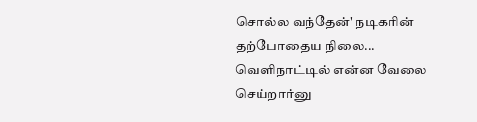சொல்ல வந்தேன்' நடிகரின் தற்போதைய நிலை... வெளிநாட்டில் என்ன வேலை செய்றார்னு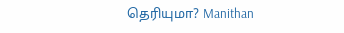தெரியுமா? Manithan